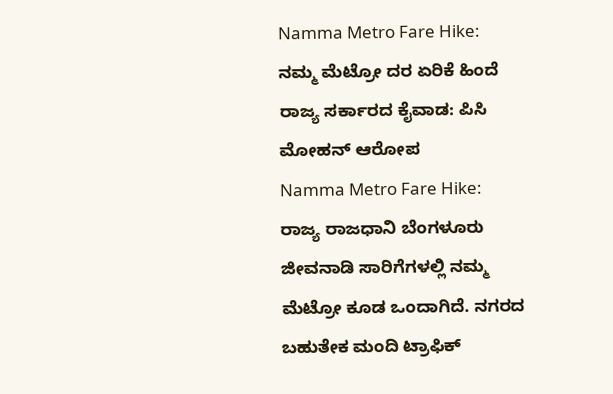Namma Metro Fare Hike: ನಮ್ಮ ಮೆಟ್ರೋ ದರ ಏರಿಕೆ ಹಿಂದೆ ರಾಜ್ಯ ಸರ್ಕಾರದ ಕೈವಾಡ: ಪಿಸಿ ಮೋಹನ್ ಆರೋಪ
Namma Metro Fare Hike: ರಾಜ್ಯ ರಾಜಧಾನಿ ಬೆಂಗಳೂರು ಜೀವನಾಡಿ ಸಾರಿಗೆಗಳಲ್ಲಿ ನಮ್ಮ ಮೆಟ್ರೋ ಕೂಡ ಒಂದಾಗಿದೆ. ನಗರದ ಬಹುತೇಕ ಮಂದಿ ಟ್ರಾಫಿಕ್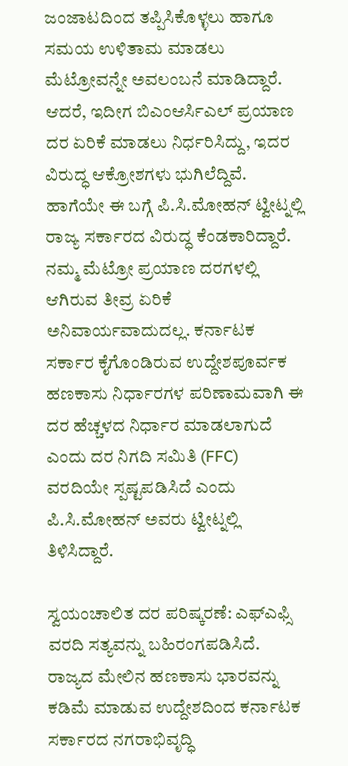ಜಂಜಾಟದಿಂದ ತಪ್ಪಿಸಿಕೊಳ್ಳಲು ಹಾಗೂ ಸಮಯ ಉಳಿತಾಮ ಮಾಡಲು ಮೆಟ್ರೋವನ್ನೇ ಅವಲಂಬನೆ ಮಾಡಿದ್ದಾರೆ. ಆದರೆ, ಇದೀಗ ಬಿಎಂಆರ್ಸಿಎಲ್ ಪ್ರಯಾಣ ದರ ಏರಿಕೆ ಮಾಡಲು ನಿರ್ಧರಿಸಿದ್ದು, ಇದರ ವಿರುದ್ಧ ಆಕ್ರೋಶಗಳು ಭುಗಿಲೆದ್ದಿವೆ. ಹಾಗೆಯೇ ಈ ಬಗ್ಗೆ ಪಿ.ಸಿ.ಮೋಹನ್ ಟ್ವೀಟ್ನಲ್ಲಿ ರಾಜ್ಯ ಸರ್ಕಾರದ ವಿರುದ್ಧ ಕೆಂಡಕಾರಿದ್ದಾರೆ.
ನಮ್ಮ ಮೆಟ್ರೋ ಪ್ರಯಾಣ ದರಗಳಲ್ಲಿ ಆಗಿರುವ ತೀವ್ರ ಏರಿಕೆ ಅನಿವಾರ್ಯವಾದುದಲ್ಲ. ಕರ್ನಾಟಕ ಸರ್ಕಾರ ಕೈಗೊಂಡಿರುವ ಉದ್ದೇಶಪೂರ್ವಕ ಹಣಕಾಸು ನಿರ್ಧಾರಗಳ ಪರಿಣಾಮವಾಗಿ ಈ ದರ ಹೆಚ್ಚಳದ ನಿರ್ಧಾರ ಮಾಡಲಾಗುದೆ ಎಂದು ದರ ನಿಗದಿ ಸಮಿತಿ (FFC) ವರದಿಯೇ ಸ್ಪಷ್ಟಪಡಿಸಿದೆ ಎಂದು ಪಿ.ಸಿ.ಮೋಹನ್ ಅವರು ಟ್ವೀಟ್ನಲ್ಲಿ ತಿಳಿಸಿದ್ದಾರೆ.

ಸ್ವಯಂಚಾಲಿತ ದರ ಪರಿಷ್ಕರಣೆ: ಎಫ್ಎಫ್ಸಿ ವರದಿ ಸತ್ಯವನ್ನು ಬಹಿರಂಗಪಡಿಸಿದೆ. ರಾಜ್ಯದ ಮೇಲಿನ ಹಣಕಾಸು ಭಾರವನ್ನು ಕಡಿಮೆ ಮಾಡುವ ಉದ್ದೇಶದಿಂದ ಕರ್ನಾಟಕ ಸರ್ಕಾರದ ನಗರಾಭಿವೃದ್ಧಿ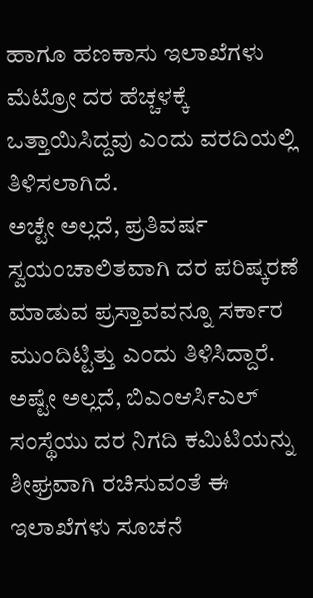ಹಾಗೂ ಹಣಕಾಸು ಇಲಾಖೆಗಳು ಮೆಟ್ರೋ ದರ ಹೆಚ್ಚಳಕ್ಕೆ ಒತ್ತಾಯಿಸಿದ್ದವು ಎಂದು ವರದಿಯಲ್ಲಿ ತಿಳಿಸಲಾಗಿದೆ.
ಅಚ್ಟೇ ಅಲ್ಲದೆ, ಪ್ರತಿವರ್ಷ ಸ್ವಯಂಚಾಲಿತವಾಗಿ ದರ ಪರಿಷ್ಕರಣೆ ಮಾಡುವ ಪ್ರಸ್ತಾವವನ್ನೂ ಸರ್ಕಾರ ಮುಂದಿಟ್ಟಿತ್ತು ಎಂದು ತಿಳಿಸಿದ್ದಾರೆ. ಅಷ್ಟೇ ಅಲ್ಲದೆ, ಬಿಎಂಆರ್ಸಿಎಲ್ ಸಂಸ್ಥೆಯು ದರ ನಿಗದಿ ಕಮಿಟಿಯನ್ನು ಶೀಘ್ರವಾಗಿ ರಚಿಸುವಂತೆ ಈ ಇಲಾಖೆಗಳು ಸೂಚನೆ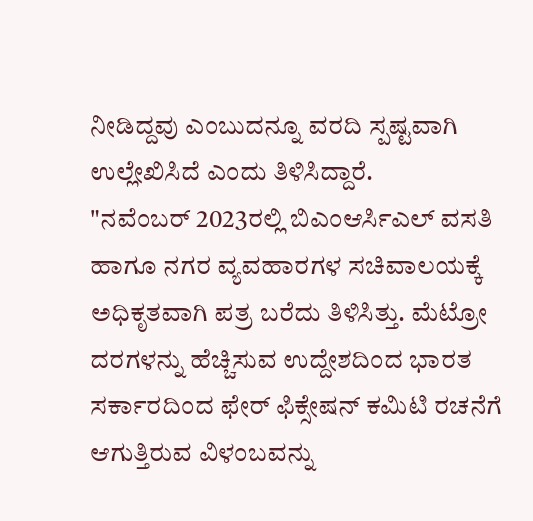ನೀಡಿದ್ದವು ಎಂಬುದನ್ನೂ ವರದಿ ಸ್ಪಷ್ಟವಾಗಿ ಉಲ್ಲೇಖಿಸಿದೆ ಎಂದು ತಿಳಿಸಿದ್ದಾರೆ.
"ನವೆಂಬರ್ 2023ರಲ್ಲಿ ಬಿಎಂಆರ್ಸಿಎಲ್ ವಸತಿ ಹಾಗೂ ನಗರ ವ್ಯವಹಾರಗಳ ಸಚಿವಾಲಯಕ್ಕೆ ಅಧಿಕೃತವಾಗಿ ಪತ್ರ ಬರೆದು ತಿಳಿಸಿತ್ತು. ಮೆಟ್ರೋ ದರಗಳನ್ನು ಹೆಚ್ಚಿಸುವ ಉದ್ದೇಶದಿಂದ ಭಾರತ ಸರ್ಕಾರದಿಂದ ಫೇರ್ ಫಿಕ್ಸೇಷನ್ ಕಮಿಟಿ ರಚನೆಗೆ ಆಗುತ್ತಿರುವ ವಿಳಂಬವನ್ನು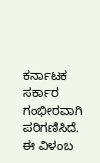ಕರ್ನಾಟಕ ಸರ್ಕಾರ ಗಂಭೀರವಾಗಿ ಪರಿಗಣಿಸಿದೆ. ಈ ವಿಳಂಬ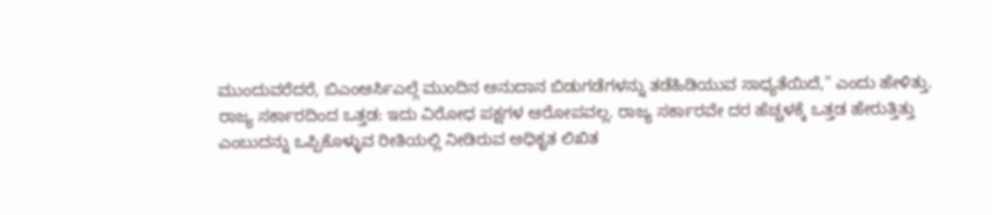ಮುಂದುವರೆದರೆ, ಬಿಎಂಆರ್ಸಿಎಲ್ಗೆ ಮುಂದಿನ ಅನುದಾನ ಬಿಡುಗಡೆಗಳನ್ನು ತಡೆಹಿಡಿಯುವ ಸಾಧ್ಯತೆಯಿದೆ," ಎಂದು ಹೇಳಿತ್ತು.
ರಾಜ್ಯ ಸರ್ಕಾರದಿಂದ ಒತ್ತಡ: ಇದು ವಿರೋಧ ಪಕ್ಷಗಳ ಆರೋಪವಲ್ಲ. ರಾಜ್ಯ ಸರ್ಕಾರವೇ ದರ ಹೆಚ್ಚಳಕ್ಕೆ ಒತ್ತಡ ಹೇರುತ್ತಿತ್ತು ಎಂಬುದನ್ನು ಒಪ್ಪಿಕೊಳ್ಳುವ ರೀತಿಯಲ್ಲಿ ನೀಡಿರುವ ಅಧಿಕೃತ ಲಿಖಿತ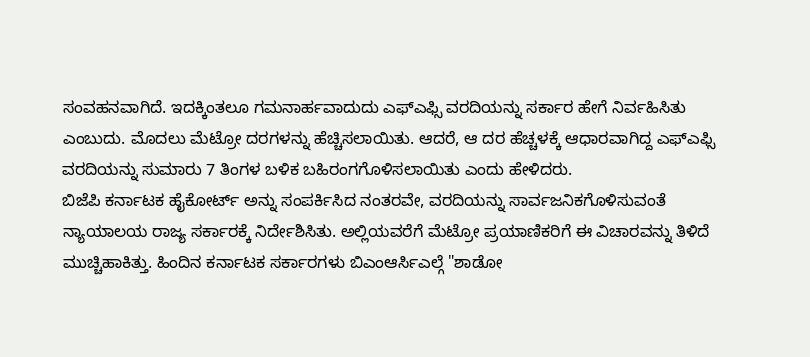ಸಂವಹನವಾಗಿದೆ. ಇದಕ್ಕಿಂತಲೂ ಗಮನಾರ್ಹವಾದುದು ಎಫ್ಎಫ್ಸಿ ವರದಿಯನ್ನು ಸರ್ಕಾರ ಹೇಗೆ ನಿರ್ವಹಿಸಿತು ಎಂಬುದು. ಮೊದಲು ಮೆಟ್ರೋ ದರಗಳನ್ನು ಹೆಚ್ಚಿಸಲಾಯಿತು. ಆದರೆ, ಆ ದರ ಹೆಚ್ಚಳಕ್ಕೆ ಆಧಾರವಾಗಿದ್ದ ಎಫ್ಎಫ್ಸಿ ವರದಿಯನ್ನು ಸುಮಾರು 7 ತಿಂಗಳ ಬಳಿಕ ಬಹಿರಂಗಗೊಳಿಸಲಾಯಿತು ಎಂದು ಹೇಳಿದರು.
ಬಿಜೆಪಿ ಕರ್ನಾಟಕ ಹೈಕೋರ್ಟ್ ಅನ್ನು ಸಂಪರ್ಕಿಸಿದ ನಂತರವೇ, ವರದಿಯನ್ನು ಸಾರ್ವಜನಿಕಗೊಳಿಸುವಂತೆ ನ್ಯಾಯಾಲಯ ರಾಜ್ಯ ಸರ್ಕಾರಕ್ಕೆ ನಿರ್ದೇಶಿಸಿತು. ಅಲ್ಲಿಯವರೆಗೆ ಮೆಟ್ರೋ ಪ್ರಯಾಣಿಕರಿಗೆ ಈ ವಿಚಾರವನ್ನು ತಿಳಿದೆ ಮುಚ್ಚಿಹಾಕಿತ್ತು. ಹಿಂದಿನ ಕರ್ನಾಟಕ ಸರ್ಕಾರಗಳು ಬಿಎಂಆರ್ಸಿಎಲ್ಗೆ "ಶಾಡೋ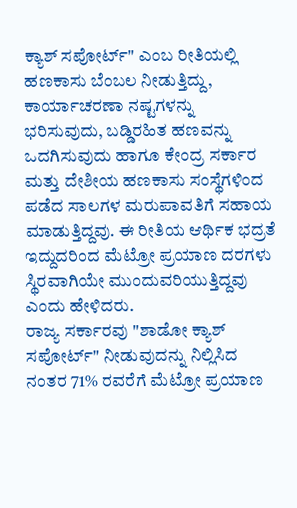ಕ್ಯಾಶ್ ಸಪೋರ್ಟ್" ಎಂಬ ರೀತಿಯಲ್ಲಿ ಹಣಕಾಸು ಬೆಂಬಲ ನೀಡುತ್ತಿದ್ದು, ಕಾರ್ಯಾಚರಣಾ ನಷ್ಟಗಳನ್ನು ಭರಿಸುವುದು, ಬಡ್ಡಿರಹಿತ ಹಣವನ್ನು ಒದಗಿಸುವುದು ಹಾಗೂ ಕೇಂದ್ರ ಸರ್ಕಾರ ಮತ್ತು ದೇಶೀಯ ಹಣಕಾಸು ಸಂಸ್ಥೆಗಳಿಂದ ಪಡೆದ ಸಾಲಗಳ ಮರುಪಾವತಿಗೆ ಸಹಾಯ ಮಾಡುತ್ತಿದ್ದವು. ಈ ರೀತಿಯ ಆರ್ಥಿಕ ಭದ್ರತೆ ಇದ್ದುದರಿಂದ ಮೆಟ್ರೋ ಪ್ರಯಾಣ ದರಗಳು ಸ್ಥಿರವಾಗಿಯೇ ಮುಂದುವರಿಯುತ್ತಿದ್ದವು ಎಂದು ಹೇಳಿದರು.
ರಾಜ್ಯ ಸರ್ಕಾರವು "ಶಾಡೋ ಕ್ಯಾಶ್ ಸಪೋರ್ಟ್" ನೀಡುವುದನ್ನು ನಿಲ್ಲಿಸಿದ ನಂತರ 71% ರವರೆಗೆ ಮೆಟ್ರೋ ಪ್ರಯಾಣ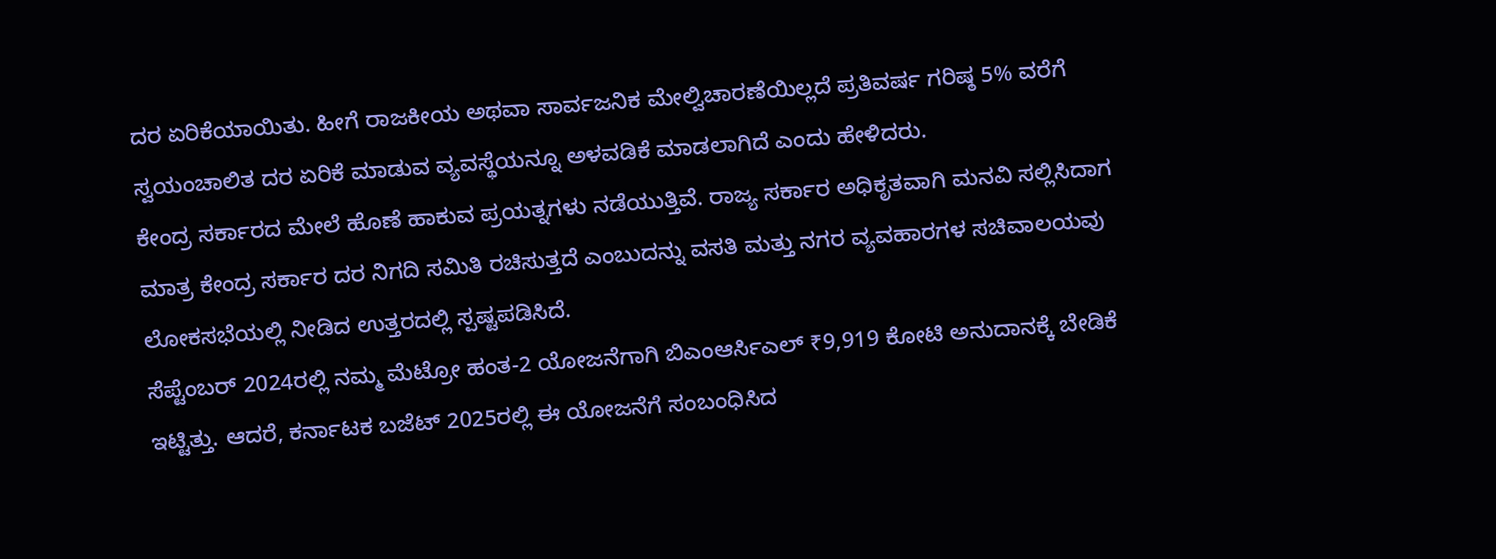ದರ ಏರಿಕೆಯಾಯಿತು. ಹೀಗೆ ರಾಜಕೀಯ ಅಥವಾ ಸಾರ್ವಜನಿಕ ಮೇಲ್ವಿಚಾರಣೆಯಿಲ್ಲದೆ ಪ್ರತಿವರ್ಷ ಗರಿಷ್ಠ 5% ವರೆಗೆ ಸ್ವಯಂಚಾಲಿತ ದರ ಏರಿಕೆ ಮಾಡುವ ವ್ಯವಸ್ಥೆಯನ್ನೂ ಅಳವಡಿಕೆ ಮಾಡಲಾಗಿದೆ ಎಂದು ಹೇಳಿದರು.
ಕೇಂದ್ರ ಸರ್ಕಾರದ ಮೇಲೆ ಹೊಣೆ ಹಾಕುವ ಪ್ರಯತ್ನಗಳು ನಡೆಯುತ್ತಿವೆ. ರಾಜ್ಯ ಸರ್ಕಾರ ಅಧಿಕೃತವಾಗಿ ಮನವಿ ಸಲ್ಲಿಸಿದಾಗ ಮಾತ್ರ ಕೇಂದ್ರ ಸರ್ಕಾರ ದರ ನಿಗದಿ ಸಮಿತಿ ರಚಿಸುತ್ತದೆ ಎಂಬುದನ್ನು ವಸತಿ ಮತ್ತು ನಗರ ವ್ಯವಹಾರಗಳ ಸಚಿವಾಲಯವು ಲೋಕಸಭೆಯಲ್ಲಿ ನೀಡಿದ ಉತ್ತರದಲ್ಲಿ ಸ್ಪಷ್ಟಪಡಿಸಿದೆ.
ಸೆಪ್ಟೆಂಬರ್ 2024ರಲ್ಲಿ ನಮ್ಮ ಮೆಟ್ರೋ ಹಂತ-2 ಯೋಜನೆಗಾಗಿ ಬಿಎಂಆರ್ಸಿಎಲ್ ₹9,919 ಕೋಟಿ ಅನುದಾನಕ್ಕೆ ಬೇಡಿಕೆ ಇಟ್ಟಿತ್ತು. ಆದರೆ, ಕರ್ನಾಟಕ ಬಜೆಟ್ 2025ರಲ್ಲಿ ಈ ಯೋಜನೆಗೆ ಸಂಬಂಧಿಸಿದ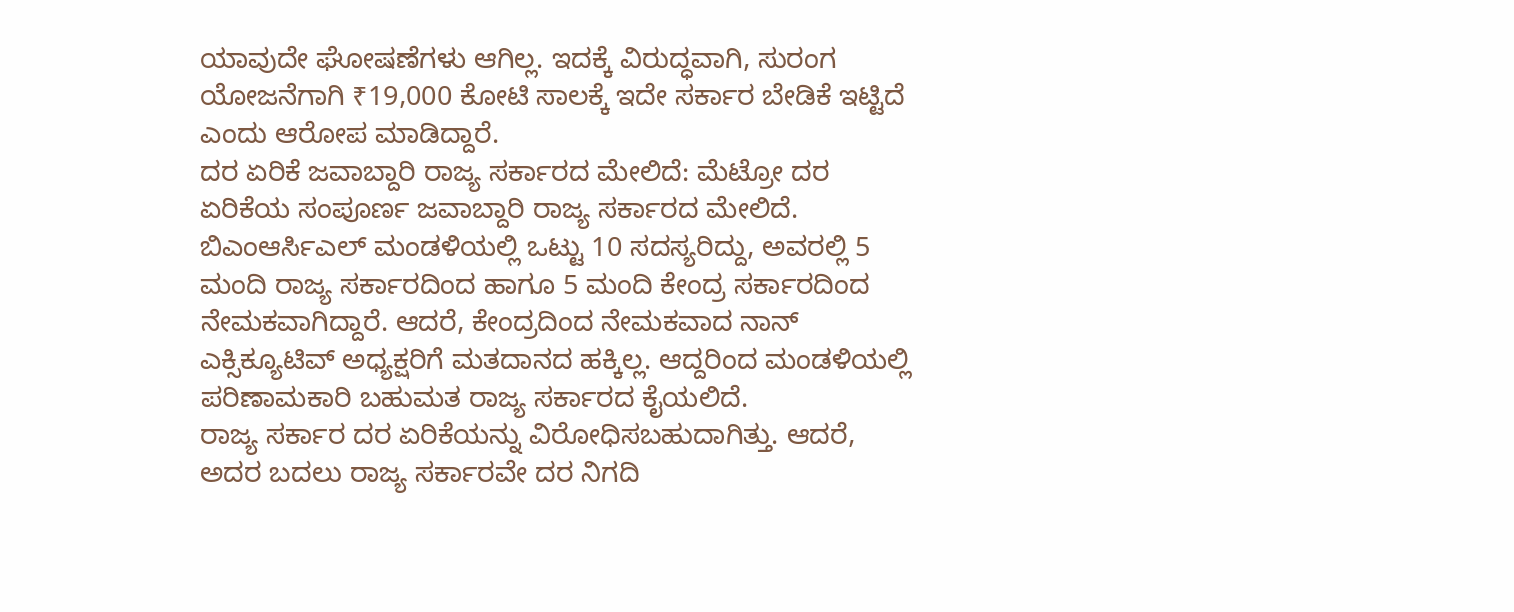ಯಾವುದೇ ಘೋಷಣೆಗಳು ಆಗಿಲ್ಲ. ಇದಕ್ಕೆ ವಿರುದ್ಧವಾಗಿ, ಸುರಂಗ ಯೋಜನೆಗಾಗಿ ₹19,000 ಕೋಟಿ ಸಾಲಕ್ಕೆ ಇದೇ ಸರ್ಕಾರ ಬೇಡಿಕೆ ಇಟ್ಟಿದೆ ಎಂದು ಆರೋಪ ಮಾಡಿದ್ದಾರೆ.
ದರ ಏರಿಕೆ ಜವಾಬ್ದಾರಿ ರಾಜ್ಯ ಸರ್ಕಾರದ ಮೇಲಿದೆ: ಮೆಟ್ರೋ ದರ ಏರಿಕೆಯ ಸಂಪೂರ್ಣ ಜವಾಬ್ದಾರಿ ರಾಜ್ಯ ಸರ್ಕಾರದ ಮೇಲಿದೆ. ಬಿಎಂಆರ್ಸಿಎಲ್ ಮಂಡಳಿಯಲ್ಲಿ ಒಟ್ಟು 10 ಸದಸ್ಯರಿದ್ದು, ಅವರಲ್ಲಿ 5 ಮಂದಿ ರಾಜ್ಯ ಸರ್ಕಾರದಿಂದ ಹಾಗೂ 5 ಮಂದಿ ಕೇಂದ್ರ ಸರ್ಕಾರದಿಂದ ನೇಮಕವಾಗಿದ್ದಾರೆ. ಆದರೆ, ಕೇಂದ್ರದಿಂದ ನೇಮಕವಾದ ನಾನ್ ಎಕ್ಸಿಕ್ಯೂಟಿವ್ ಅಧ್ಯಕ್ಷರಿಗೆ ಮತದಾನದ ಹಕ್ಕಿಲ್ಲ. ಆದ್ದರಿಂದ ಮಂಡಳಿಯಲ್ಲಿ ಪರಿಣಾಮಕಾರಿ ಬಹುಮತ ರಾಜ್ಯ ಸರ್ಕಾರದ ಕೈಯಲಿದೆ.
ರಾಜ್ಯ ಸರ್ಕಾರ ದರ ಏರಿಕೆಯನ್ನು ವಿರೋಧಿಸಬಹುದಾಗಿತ್ತು. ಆದರೆ, ಅದರ ಬದಲು ರಾಜ್ಯ ಸರ್ಕಾರವೇ ದರ ನಿಗದಿ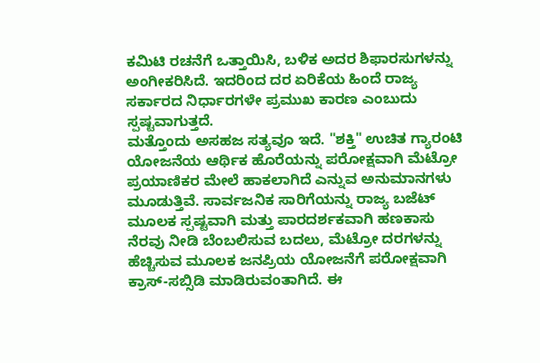ಕಮಿಟಿ ರಚನೆಗೆ ಒತ್ತಾಯಿಸಿ, ಬಳಿಕ ಅದರ ಶಿಫಾರಸುಗಳನ್ನು ಅಂಗೀಕರಿಸಿದೆ. ಇದರಿಂದ ದರ ಏರಿಕೆಯ ಹಿಂದೆ ರಾಜ್ಯ ಸರ್ಕಾರದ ನಿರ್ಧಾರಗಳೇ ಪ್ರಮುಖ ಕಾರಣ ಎಂಬುದು ಸ್ಪಷ್ಟವಾಗುತ್ತದೆ.
ಮತ್ತೊಂದು ಅಸಹಜ ಸತ್ಯವೂ ಇದೆ. "ಶಕ್ತಿ" ಉಚಿತ ಗ್ಯಾರಂಟಿ ಯೋಜನೆಯ ಆರ್ಥಿಕ ಹೊರೆಯನ್ನು ಪರೋಕ್ಷವಾಗಿ ಮೆಟ್ರೋ ಪ್ರಯಾಣಿಕರ ಮೇಲೆ ಹಾಕಲಾಗಿದೆ ಎನ್ನುವ ಅನುಮಾನಗಳು ಮೂಡುತ್ತಿವೆ. ಸಾರ್ವಜನಿಕ ಸಾರಿಗೆಯನ್ನು ರಾಜ್ಯ ಬಜೆಟ್ ಮೂಲಕ ಸ್ಪಷ್ಟವಾಗಿ ಮತ್ತು ಪಾರದರ್ಶಕವಾಗಿ ಹಣಕಾಸು ನೆರವು ನೀಡಿ ಬೆಂಬಲಿಸುವ ಬದಲು, ಮೆಟ್ರೋ ದರಗಳನ್ನು ಹೆಚ್ಚಿಸುವ ಮೂಲಕ ಜನಪ್ರಿಯ ಯೋಜನೆಗೆ ಪರೋಕ್ಷವಾಗಿ ಕ್ರಾಸ್-ಸಬ್ಸಿಡಿ ಮಾಡಿರುವಂತಾಗಿದೆ. ಈ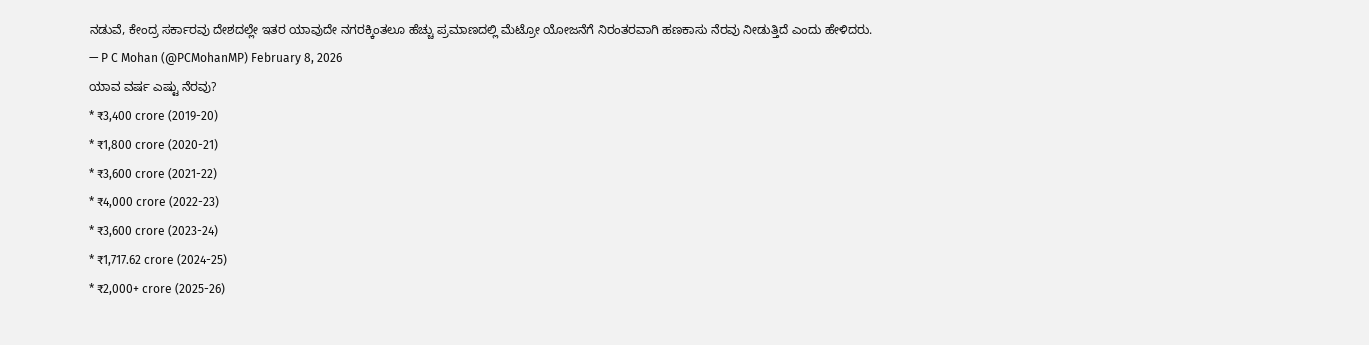ನಡುವೆ, ಕೇಂದ್ರ ಸರ್ಕಾರವು ದೇಶದಲ್ಲೇ ಇತರ ಯಾವುದೇ ನಗರಕ್ಕಿಂತಲೂ ಹೆಚ್ಚು ಪ್ರಮಾಣದಲ್ಲಿ ಮೆಟ್ರೋ ಯೋಜನೆಗೆ ನಿರಂತರವಾಗಿ ಹಣಕಾಸು ನೆರವು ನೀಡುತ್ತಿದೆ ಎಂದು ಹೇಳಿದರು.
— P C Mohan (@PCMohanMP) February 8, 2026
ಯಾವ ವರ್ಷ ಎಷ್ಟು ನೆರವು?
* ₹3,400 crore (2019-20)
* ₹1,800 crore (2020-21)
* ₹3,600 crore (2021-22)
* ₹4,000 crore (2022-23)
* ₹3,600 crore (2023-24)
* ₹1,717.62 crore (2024-25)
* ₹2,000+ crore (2025-26)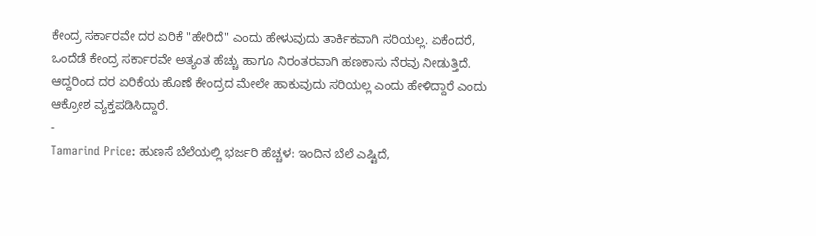ಕೇಂದ್ರ ಸರ್ಕಾರವೇ ದರ ಏರಿಕೆ "ಹೇರಿದೆ" ಎಂದು ಹೇಳುವುದು ತಾರ್ಕಿಕವಾಗಿ ಸರಿಯಲ್ಲ. ಏಕೆಂದರೆ, ಒಂದೆಡೆ ಕೇಂದ್ರ ಸರ್ಕಾರವೇ ಅತ್ಯಂತ ಹೆಚ್ಚು ಹಾಗೂ ನಿರಂತರವಾಗಿ ಹಣಕಾಸು ನೆರವು ನೀಡುತ್ತಿದೆ. ಆದ್ದರಿಂದ ದರ ಏರಿಕೆಯ ಹೊಣೆ ಕೇಂದ್ರದ ಮೇಲೇ ಹಾಕುವುದು ಸರಿಯಲ್ಲ ಎಂದು ಹೇಳಿದ್ದಾರೆ ಎಂದು ಆಕ್ರೋಶ ವ್ಯಕ್ತಪಡಿಸಿದ್ದಾರೆ.
-
Tamarind Price: ಹುಣಸೆ ಬೆಲೆಯಲ್ಲಿ ಭರ್ಜರಿ ಹೆಚ್ಚಳ: ಇಂದಿನ ಬೆಲೆ ಎಷ್ಟಿದೆ,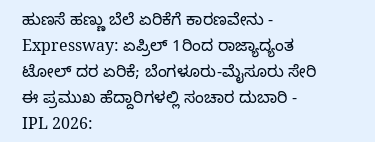ಹುಣಸೆ ಹಣ್ಣು ಬೆಲೆ ಏರಿಕೆಗೆ ಕಾರಣವೇನು -
Expressway: ಏಪ್ರಿಲ್ 1ರಿಂದ ರಾಜ್ಯಾದ್ಯಂತ ಟೋಲ್ ದರ ಏರಿಕೆ; ಬೆಂಗಳೂರು-ಮೈಸೂರು ಸೇರಿ ಈ ಪ್ರಮುಖ ಹೆದ್ದಾರಿಗಳಲ್ಲಿ ಸಂಚಾರ ದುಬಾರಿ -
IPL 2026: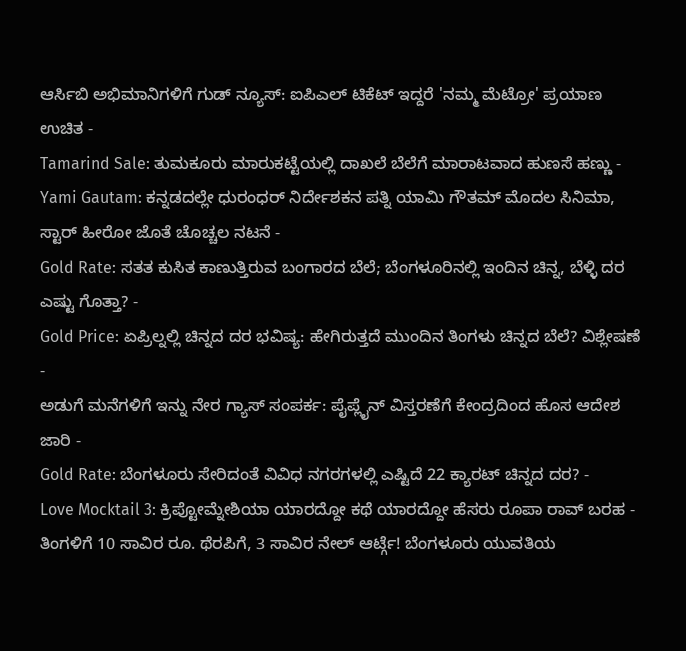ಆರ್ಸಿಬಿ ಅಭಿಮಾನಿಗಳಿಗೆ ಗುಡ್ ನ್ಯೂಸ್: ಐಪಿಎಲ್ ಟಿಕೆಟ್ ಇದ್ದರೆ 'ನಮ್ಮ ಮೆಟ್ರೋ' ಪ್ರಯಾಣ ಉಚಿತ -
Tamarind Sale: ತುಮಕೂರು ಮಾರುಕಟ್ಟೆಯಲ್ಲಿ ದಾಖಲೆ ಬೆಲೆಗೆ ಮಾರಾಟವಾದ ಹುಣಸೆ ಹಣ್ಣು -
Yami Gautam: ಕನ್ನಡದಲ್ಲೇ ಧುರಂಧರ್ ನಿರ್ದೇಶಕನ ಪತ್ನಿ ಯಾಮಿ ಗೌತಮ್ ಮೊದಲ ಸಿನಿಮಾ, ಸ್ಟಾರ್ ಹೀರೋ ಜೊತೆ ಚೊಚ್ಚಲ ನಟನೆ -
Gold Rate: ಸತತ ಕುಸಿತ ಕಾಣುತ್ತಿರುವ ಬಂಗಾರದ ಬೆಲೆ; ಬೆಂಗಳೂರಿನಲ್ಲಿ ಇಂದಿನ ಚಿನ್ನ, ಬೆಳ್ಳಿ ದರ ಎಷ್ಟು ಗೊತ್ತಾ? -
Gold Price: ಏಪ್ರಿಲ್ನಲ್ಲಿ ಚಿನ್ನದ ದರ ಭವಿಷ್ಯ: ಹೇಗಿರುತ್ತದೆ ಮುಂದಿನ ತಿಂಗಳು ಚಿನ್ನದ ಬೆಲೆ? ವಿಶ್ಲೇಷಣೆ -
ಅಡುಗೆ ಮನೆಗಳಿಗೆ ಇನ್ನು ನೇರ ಗ್ಯಾಸ್ ಸಂಪರ್ಕ: ಪೈಪ್ಲೈನ್ ವಿಸ್ತರಣೆಗೆ ಕೇಂದ್ರದಿಂದ ಹೊಸ ಆದೇಶ ಜಾರಿ -
Gold Rate: ಬೆಂಗಳೂರು ಸೇರಿದಂತೆ ವಿವಿಧ ನಗರಗಳಲ್ಲಿ ಎಷ್ಟಿದೆ 22 ಕ್ಯಾರಟ್ ಚಿನ್ನದ ದರ? -
Love Mocktail 3: ಕ್ರಿಪ್ಟೋಮ್ನೇಶಿಯಾ ಯಾರದ್ದೋ ಕಥೆ ಯಾರದ್ದೋ ಹೆಸರು ರೂಪಾ ರಾವ್ ಬರಹ -
ತಿಂಗಳಿಗೆ 10 ಸಾವಿರ ರೂ. ಥೆರಪಿಗೆ, 3 ಸಾವಿರ ನೇಲ್ ಆರ್ಟ್ಗೆ! ಬೆಂಗಳೂರು ಯುವತಿಯ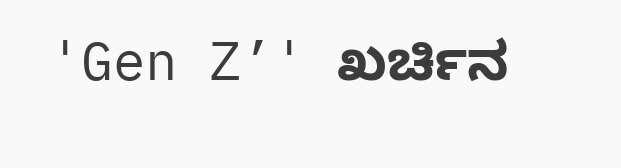'Gen Z’' ಖರ್ಚಿನ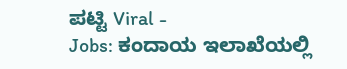ಪಟ್ಟಿ Viral -
Jobs: ಕಂದಾಯ ಇಲಾಖೆಯಲ್ಲಿ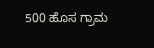500 ಹೊಸ ಗ್ರಾಮ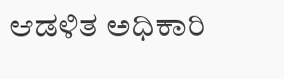ಆಡಳಿತ ಅಧಿಕಾರಿ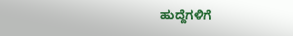ಹುದ್ದೆಗಳಿಗೆ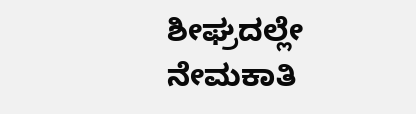ಶೀಘ್ರದಲ್ಲೇ ನೇಮಕಾತಿ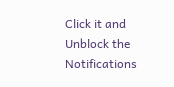Click it and Unblock the Notifications